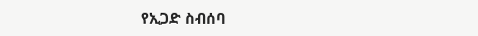የኢጋድ ስብሰባ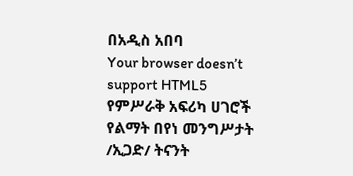በአዲስ አበባ
Your browser doesn’t support HTML5
የምሥራቅ አፍሪካ ሀገሮች የልማት በየነ መንግሥታት /ኢጋድ/ ትናንት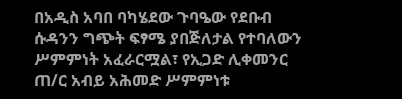በአዲስ አባበ ባካሄደው ጉባዔው የደቡብ ሱዳንን ግጭት ፍፃሜ ያበጅለታል የተባለውን ሥምምነት አፈራርሟል፣ የኢጋድ ሊቀመንር ጠ/ር አብይ አሕመድ ሥምምነቱ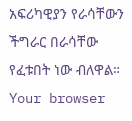አፍሪካዊያን የራሳቸውን ችግራር በራሳቸው የፈቱበት ነው ብለዋል።
Your browser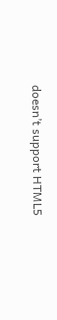doesn’t support HTML5